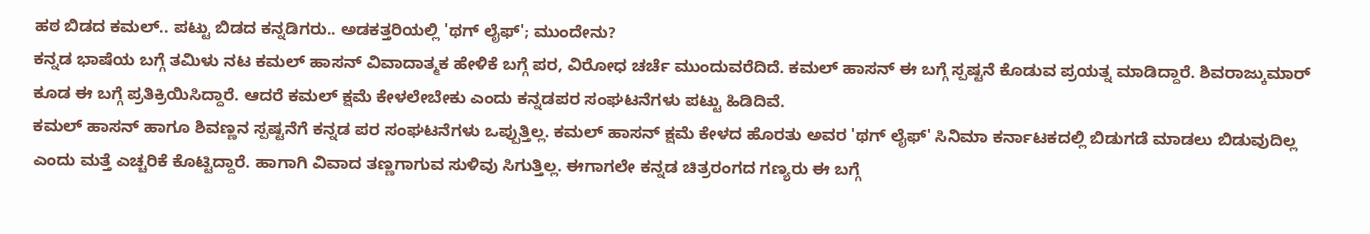ಹಠ ಬಿಡದ ಕಮಲ್.. ಪಟ್ಟು ಬಿಡದ ಕನ್ನಡಿಗರು.. ಅಡಕತ್ತರಿಯಲ್ಲಿ 'ಥಗ್ ಲೈಫ್'; ಮುಂದೇನು?
ಕನ್ನಡ ಭಾಷೆಯ ಬಗ್ಗೆ ತಮಿಳು ನಟ ಕಮಲ್ ಹಾಸನ್ ವಿವಾದಾತ್ಮಕ ಹೇಳಿಕೆ ಬಗ್ಗೆ ಪರ, ವಿರೋಧ ಚರ್ಚೆ ಮುಂದುವರೆದಿದೆ. ಕಮಲ್ ಹಾಸನ್ ಈ ಬಗ್ಗೆ ಸ್ಪಷ್ಟನೆ ಕೊಡುವ ಪ್ರಯತ್ನ ಮಾಡಿದ್ದಾರೆ. ಶಿವರಾಜ್ಕುಮಾರ್ ಕೂಡ ಈ ಬಗ್ಗೆ ಪ್ರತಿಕ್ರಿಯಿಸಿದ್ದಾರೆ. ಆದರೆ ಕಮಲ್ ಕ್ಷಮೆ ಕೇಳಲೇಬೇಕು ಎಂದು ಕನ್ನಡಪರ ಸಂಘಟನೆಗಳು ಪಟ್ಟು ಹಿಡಿದಿವೆ.
ಕಮಲ್ ಹಾಸನ್ ಹಾಗೂ ಶಿವಣ್ಣನ ಸ್ಪಷ್ಟನೆಗೆ ಕನ್ನಡ ಪರ ಸಂಘಟನೆಗಳು ಒಪ್ಪುತ್ತಿಲ್ಲ. ಕಮಲ್ ಹಾಸನ್ ಕ್ಷಮೆ ಕೇಳದ ಹೊರತು ಅವರ 'ಥಗ್ ಲೈಫ್' ಸಿನಿಮಾ ಕರ್ನಾಟಕದಲ್ಲಿ ಬಿಡುಗಡೆ ಮಾಡಲು ಬಿಡುವುದಿಲ್ಲ ಎಂದು ಮತ್ತೆ ಎಚ್ಚರಿಕೆ ಕೊಟ್ಟಿದ್ದಾರೆ. ಹಾಗಾಗಿ ವಿವಾದ ತಣ್ಣಗಾಗುವ ಸುಳಿವು ಸಿಗುತ್ತಿಲ್ಲ. ಈಗಾಗಲೇ ಕನ್ನಡ ಚಿತ್ರರಂಗದ ಗಣ್ಯರು ಈ ಬಗ್ಗೆ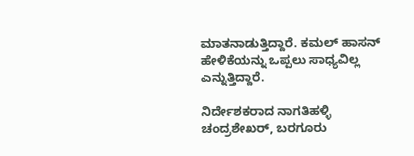ಮಾತನಾಡುತ್ತಿದ್ದಾರೆ. ಕಮಲ್ ಹಾಸನ್ ಹೇಳಿಕೆಯನ್ನು ಒಪ್ಪಲು ಸಾಧ್ಯವಿಲ್ಲ ಎನ್ನುತ್ತಿದ್ದಾರೆ.

ನಿರ್ದೇಶಕರಾದ ನಾಗತಿಹಳ್ಳಿ ಚಂದ್ರಶೇಖರ್, ಬರಗೂರು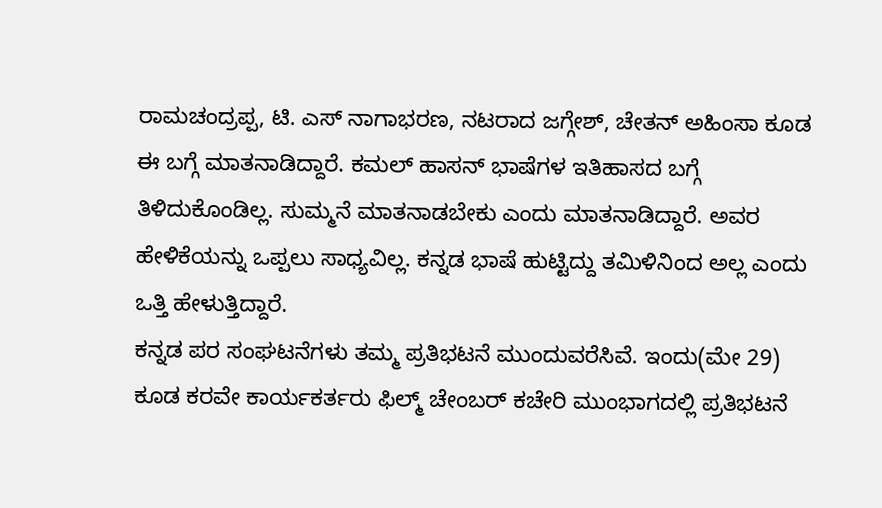ರಾಮಚಂದ್ರಪ್ಪ, ಟಿ. ಎಸ್ ನಾಗಾಭರಣ, ನಟರಾದ ಜಗ್ಗೇಶ್, ಚೇತನ್ ಅಹಿಂಸಾ ಕೂಡ ಈ ಬಗ್ಗೆ ಮಾತನಾಡಿದ್ದಾರೆ. ಕಮಲ್ ಹಾಸನ್ ಭಾಷೆಗಳ ಇತಿಹಾಸದ ಬಗ್ಗೆ ತಿಳಿದುಕೊಂಡಿಲ್ಲ. ಸುಮ್ಮನೆ ಮಾತನಾಡಬೇಕು ಎಂದು ಮಾತನಾಡಿದ್ದಾರೆ. ಅವರ ಹೇಳಿಕೆಯನ್ನು ಒಪ್ಪಲು ಸಾಧ್ಯವಿಲ್ಲ. ಕನ್ನಡ ಭಾಷೆ ಹುಟ್ಟಿದ್ದು ತಮಿಳಿನಿಂದ ಅಲ್ಲ ಎಂದು ಒತ್ತಿ ಹೇಳುತ್ತಿದ್ದಾರೆ.
ಕನ್ನಡ ಪರ ಸಂಘಟನೆಗಳು ತಮ್ಮ ಪ್ರತಿಭಟನೆ ಮುಂದುವರೆಸಿವೆ. ಇಂದು(ಮೇ 29) ಕೂಡ ಕರವೇ ಕಾರ್ಯಕರ್ತರು ಫಿಲ್ಮ್ ಚೇಂಬರ್ ಕಚೇರಿ ಮುಂಭಾಗದಲ್ಲಿ ಪ್ರತಿಭಟನೆ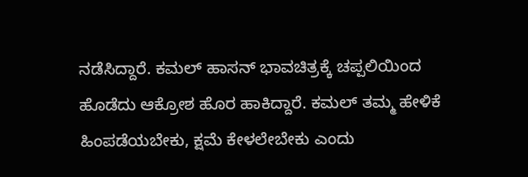ನಡೆಸಿದ್ದಾರೆ. ಕಮಲ್ ಹಾಸನ್ ಭಾವಚಿತ್ರಕ್ಕೆ ಚಪ್ಪಲಿಯಿಂದ ಹೊಡೆದು ಆಕ್ರೋಶ ಹೊರ ಹಾಕಿದ್ದಾರೆ. ಕಮಲ್ ತಮ್ಮ ಹೇಳಿಕೆ ಹಿಂಪಡೆಯಬೇಕು, ಕ್ಷಮೆ ಕೇಳಲೇಬೇಕು ಎಂದು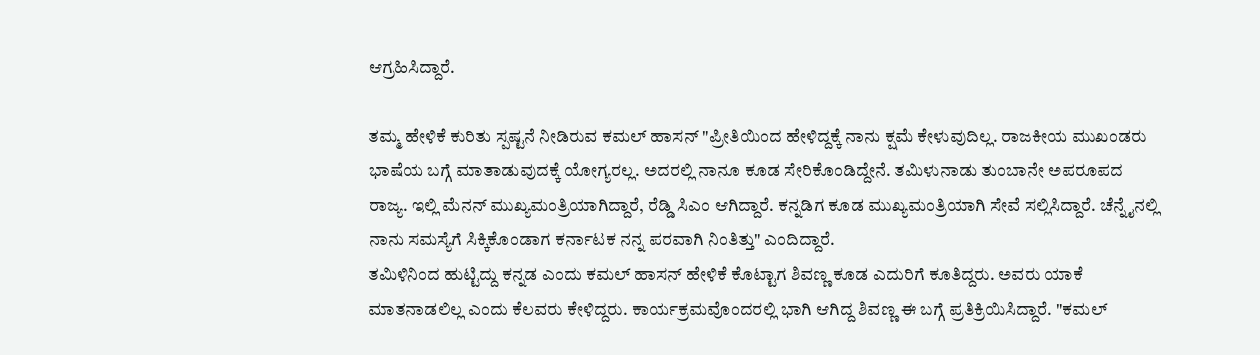ಆಗ್ರಹಿಸಿದ್ದಾರೆ.

ತಮ್ಮ ಹೇಳಿಕೆ ಕುರಿತು ಸ್ಪಷ್ಟನೆ ನೀಡಿರುವ ಕಮಲ್ ಹಾಸನ್ "ಪ್ರೀತಿಯಿಂದ ಹೇಳಿದ್ದಕ್ಕೆ ನಾನು ಕ್ಷಮೆ ಕೇಳುವುದಿಲ್ಲ. ರಾಜಕೀಯ ಮುಖಂಡರು ಭಾಷೆಯ ಬಗ್ಗೆ ಮಾತಾಡುವುದಕ್ಕೆ ಯೋಗ್ಯರಲ್ಲ. ಅದರಲ್ಲಿ ನಾನೂ ಕೂಡ ಸೇರಿಕೊಂಡಿದ್ದೇನೆ. ತಮಿಳುನಾಡು ತುಂಬಾನೇ ಅಪರೂಪದ ರಾಜ್ಯ. ಇಲ್ಲಿ ಮೆನನ್ ಮುಖ್ಯಮಂತ್ರಿಯಾಗಿದ್ದಾರೆ, ರೆಡ್ಡಿ ಸಿಎಂ ಆಗಿದ್ದಾರೆ. ಕನ್ನಡಿಗ ಕೂಡ ಮುಖ್ಯಮಂತ್ರಿಯಾಗಿ ಸೇವೆ ಸಲ್ಲಿಸಿದ್ದಾರೆ. ಚೆನ್ನೈನಲ್ಲಿ ನಾನು ಸಮಸ್ಯೆಗೆ ಸಿಕ್ಕಿಕೊಂಡಾಗ ಕರ್ನಾಟಕ ನನ್ನ ಪರವಾಗಿ ನಿಂತಿತ್ತು" ಎಂದಿದ್ದಾರೆ.
ತಮಿಳಿನಿಂದ ಹುಟ್ಟಿದ್ದು ಕನ್ನಡ ಎಂದು ಕಮಲ್ ಹಾಸನ್ ಹೇಳಿಕೆ ಕೊಟ್ಟಾಗ ಶಿವಣ್ಣ ಕೂಡ ಎದುರಿಗೆ ಕೂತಿದ್ದರು. ಅವರು ಯಾಕೆ ಮಾತನಾಡಲಿಲ್ಲ ಎಂದು ಕೆಲವರು ಕೇಳಿದ್ದರು. ಕಾರ್ಯಕ್ರಮವೊಂದರಲ್ಲಿ ಭಾಗಿ ಆಗಿದ್ದ ಶಿವಣ್ಣ ಈ ಬಗ್ಗೆ ಪ್ರತಿಕ್ರಿಯಿಸಿದ್ದಾರೆ. "ಕಮಲ್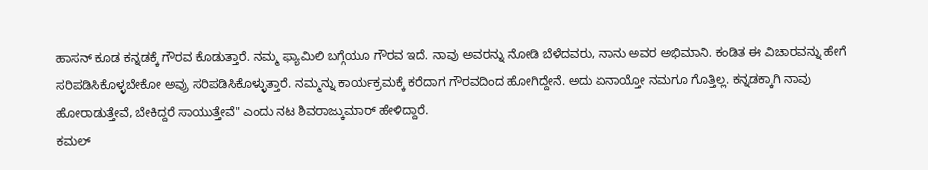ಹಾಸನ್ ಕೂಡ ಕನ್ನಡಕ್ಕೆ ಗೌರವ ಕೊಡುತ್ತಾರೆ. ನಮ್ಮ ಫ್ಯಾಮಿಲಿ ಬಗ್ಗೆಯೂ ಗೌರವ ಇದೆ. ನಾವು ಅವರನ್ನು ನೋಡಿ ಬೆಳೆದವರು, ನಾನು ಅವರ ಅಭಿಮಾನಿ. ಕಂಡಿತ ಈ ವಿಚಾರವನ್ನು ಹೇಗೆ ಸರಿಪಡಿಸಿಕೊಳ್ಳಬೇಕೋ ಅವ್ರು ಸರಿಪಡಿಸಿಕೊಳ್ಳುತ್ತಾರೆ. ನಮ್ಮನ್ನು ಕಾರ್ಯಕ್ರಮಕ್ಕೆ ಕರೆದಾಗ ಗೌರವದಿಂದ ಹೋಗಿದ್ದೇನೆ. ಅದು ಏನಾಯ್ತೋ ನಮಗೂ ಗೊತ್ತಿಲ್ಲ. ಕನ್ನಡಕ್ಕಾಗಿ ನಾವು ಹೋರಾಡುತ್ತೇವೆ, ಬೇಕಿದ್ದರೆ ಸಾಯುತ್ತೇವೆ" ಎಂದು ನಟ ಶಿವರಾಜ್ಕುಮಾರ್ ಹೇಳಿದ್ದಾರೆ.
ಕಮಲ್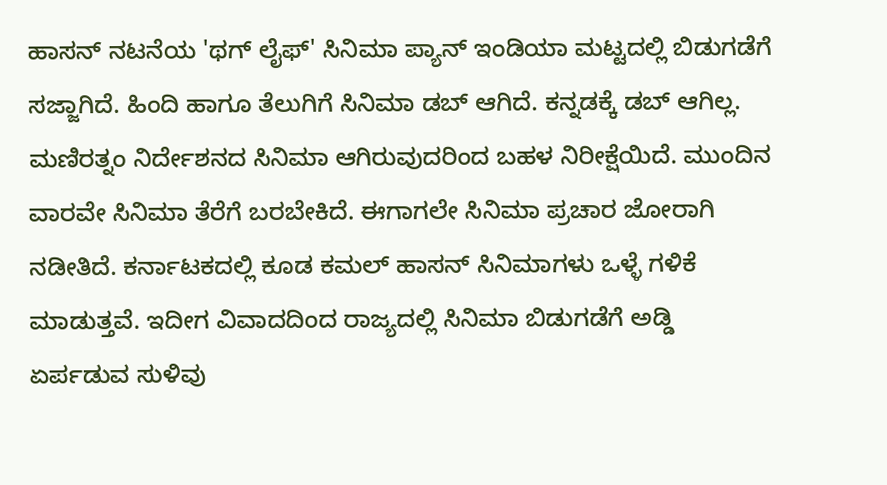ಹಾಸನ್ ನಟನೆಯ 'ಥಗ್ ಲೈಫ್' ಸಿನಿಮಾ ಪ್ಯಾನ್ ಇಂಡಿಯಾ ಮಟ್ಟದಲ್ಲಿ ಬಿಡುಗಡೆಗೆ ಸಜ್ಜಾಗಿದೆ. ಹಿಂದಿ ಹಾಗೂ ತೆಲುಗಿಗೆ ಸಿನಿಮಾ ಡಬ್ ಆಗಿದೆ. ಕನ್ನಡಕ್ಕೆ ಡಬ್ ಆಗಿಲ್ಲ. ಮಣಿರತ್ನಂ ನಿರ್ದೇಶನದ ಸಿನಿಮಾ ಆಗಿರುವುದರಿಂದ ಬಹಳ ನಿರೀಕ್ಷೆಯಿದೆ. ಮುಂದಿನ ವಾರವೇ ಸಿನಿಮಾ ತೆರೆಗೆ ಬರಬೇಕಿದೆ. ಈಗಾಗಲೇ ಸಿನಿಮಾ ಪ್ರಚಾರ ಜೋರಾಗಿ ನಡೀತಿದೆ. ಕರ್ನಾಟಕದಲ್ಲಿ ಕೂಡ ಕಮಲ್ ಹಾಸನ್ ಸಿನಿಮಾಗಳು ಒಳ್ಳೆ ಗಳಿಕೆ ಮಾಡುತ್ತವೆ. ಇದೀಗ ವಿವಾದದಿಂದ ರಾಜ್ಯದಲ್ಲಿ ಸಿನಿಮಾ ಬಿಡುಗಡೆಗೆ ಅಡ್ಡಿ ಏರ್ಪಡುವ ಸುಳಿವು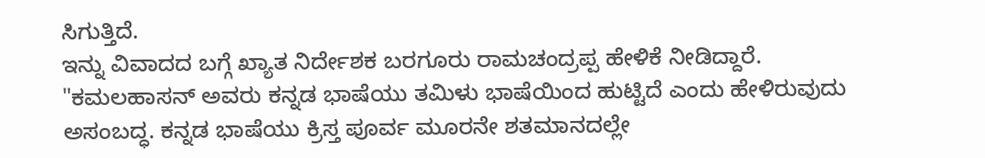ಸಿಗುತ್ತಿದೆ.
ಇನ್ನು ವಿವಾದದ ಬಗ್ಗೆ ಖ್ಯಾತ ನಿರ್ದೇಶಕ ಬರಗೂರು ರಾಮಚಂದ್ರಪ್ಪ ಹೇಳಿಕೆ ನೀಡಿದ್ದಾರೆ. "ಕಮಲಹಾಸನ್ ಅವರು ಕನ್ನಡ ಭಾಷೆಯು ತಮಿಳು ಭಾಷೆಯಿಂದ ಹುಟ್ಟಿದೆ ಎಂದು ಹೇಳಿರುವುದು ಅಸಂಬದ್ಧ. ಕನ್ನಡ ಭಾಷೆಯು ಕ್ರಿಸ್ತ ಪೂರ್ವ ಮೂರನೇ ಶತಮಾನದಲ್ಲೇ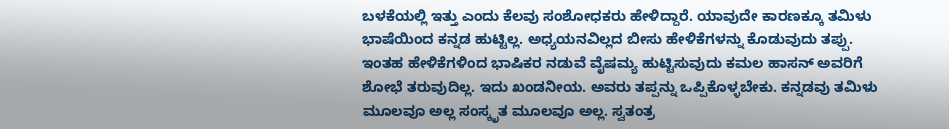ಬಳಕೆಯಲ್ಲಿ ಇತ್ತು ಎಂದು ಕೆಲವು ಸಂಶೋಧಕರು ಹೇಳಿದ್ದಾರೆ. ಯಾವುದೇ ಕಾರಣಕ್ಕೂ ತಮಿಳು ಭಾಷೆಯಿಂದ ಕನ್ನಡ ಹುಟ್ಟಿಲ್ಲ. ಅಧ್ಯಯನವಿಲ್ಲದ ಬೀಸು ಹೇಳಿಕೆಗಳನ್ನು ಕೊಡುವುದು ತಪ್ಪು. ಇಂತಹ ಹೇಳಿಕೆಗಳಿಂದ ಭಾಷಿಕರ ನಡುವೆ ವೈಷಮ್ಯ ಹುಟ್ಟಿಸುವುದು ಕಮಲ ಹಾಸನ್ ಅವರಿಗೆ ಶೋಭೆ ತರುವುದಿಲ್ಲ. ಇದು ಖಂಡನೀಯ. ಅವರು ತಪ್ಪನ್ನು ಒಪ್ಪಿಕೊಳ್ಳಬೇಕು. ಕನ್ನಡವು ತಮಿಳು ಮೂಲವೂ ಅಲ್ಲ ಸಂಸ್ಕೃತ ಮೂಲವೂ ಅಲ್ಲ. ಸ್ವತಂತ್ರ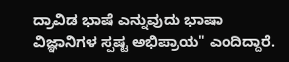ದ್ರಾವಿಡ ಭಾಷೆ ಎನ್ನುವುದು ಭಾಷಾ ವಿಜ್ಞಾನಿಗಳ ಸ್ಪಷ್ಟ ಅಭಿಪ್ರಾಯ" ಎಂದಿದ್ದಾರೆ.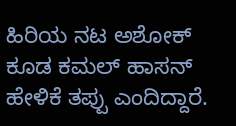ಹಿರಿಯ ನಟ ಅಶೋಕ್ ಕೂಡ ಕಮಲ್ ಹಾಸನ್ ಹೇಳಿಕೆ ತಪ್ಪು ಎಂದಿದ್ದಾರೆ.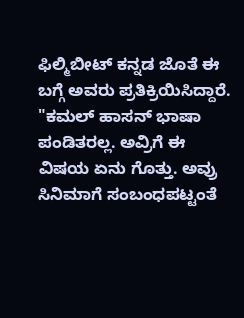ಫಿಲ್ಮಿಬೀಟ್ ಕನ್ನಡ ಜೊತೆ ಈ ಬಗ್ಗೆ ಅವರು ಪ್ರತಿಕ್ರಿಯಿಸಿದ್ದಾರೆ. "ಕಮಲ್ ಹಾಸನ್ ಭಾಷಾ ಪಂಡಿತರಲ್ಲ. ಅವ್ರಿಗೆ ಈ ವಿಷಯ ಏನು ಗೊತ್ತು. ಅವ್ರು ಸಿನಿಮಾಗೆ ಸಂಬಂಧಪಟ್ಟಂತೆ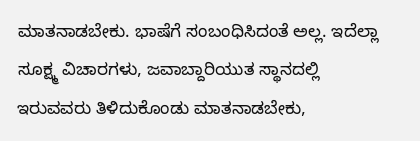ಮಾತನಾಡಬೇಕು. ಭಾಷೆಗೆ ಸಂಬಂಧಿಸಿದಂತೆ ಅಲ್ಲ. ಇದೆಲ್ಲಾ ಸೂಕ್ಷ್ಮ ವಿಚಾರಗಳು, ಜವಾಬ್ದಾರಿಯುತ ಸ್ಥಾನದಲ್ಲಿ ಇರುವವರು ತಿಳಿದುಕೊಂಡು ಮಾತನಾಡಬೇಕು,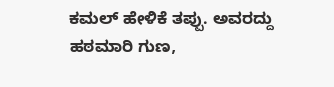ಕಮಲ್ ಹೇಳಿಕೆ ತಪ್ಪು. ಅವರದ್ದು ಹಠಮಾರಿ ಗುಣ,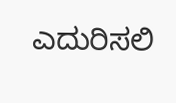ಎದುರಿಸಲಿ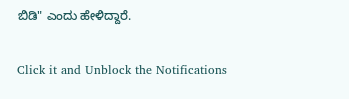ಬಿಡಿ" ಎಂದು ಹೇಳಿದ್ದಾರೆ.


Click it and Unblock the Notifications